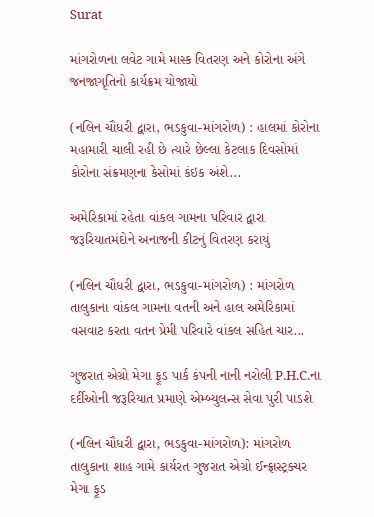Surat

માંગરોળના લવેટ ગામે માસ્ક વિતરણ અને કોરોના અંગે જનજાગૃતિનો કાર્યક્રમ યોજાયો

(નલિન ચૌધરી દ્વારા, ભડકુવા-માંગરોળ) : હાલમાં કોરોના મહામારી ચાલી રહી છે ત્યારે છેલ્લા કેટલાક દિવસોમાં કોરોના સંક્રમણના કેસોમાં કંઇક અંશે...

અમેરિકામાં રહેતા વાંકલ ગામના પરિવાર દ્વારા જરૂરિયાતમંદોને અનાજની કીટનું વિતરણ કરાયું

(નલિન ચૌધરી દ્વારા, ભડકુવા-માંગરોળ) : માંગરોળ તાલુકાના વાંકલ ગામના વતની અને હાલ અમેરિકામાં વસવાટ કરતા વતન પ્રેમી પરિવારે વાંકલ સહિત ચાર...

ગુજરાત એગ્રો મેગા ફૂડ પાર્ક કંપની નાની નરોલી P.H.C.ના દર્દીઓની જરૂરિયાત પ્રમાણે એમ્બ્યુલન્સ સેવા પુરી પાડશે

(નલિન ચૌધરી દ્વારા, ભડકુવા-માંગરોળ): માંગરોળ તાલુકાના શાહ ગામે કાર્યરત ગુજરાત એગ્રો ઈન્ફ્રાસ્ટ્રક્ચર મેગા ફૂડ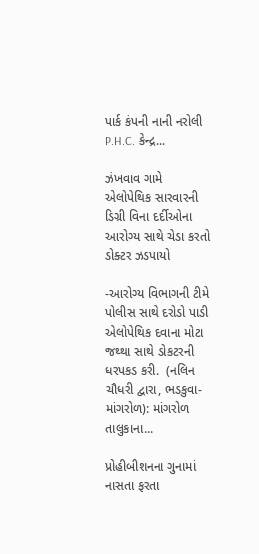પાર્ક કંપની નાની નરોલી P.H.C. કેન્દ્ર...

ઝંખવાવ ગામે એલોપેથિક સારવારની ડિગ્રી વિના દર્દીઓના આરોગ્ય સાથે ચેડા કરતો ડોક્ટર ઝડપાયો

-આરોગ્ય વિભાગની ટીમે પોલીસ સાથે દરોડો પાડી એલોપેથિક દવાના મોટા જથ્થા સાથે ડોકટરની ધરપકડ કરી.  (નલિન ચૌધરી દ્વારા, ભડકુવા-માંગરોળ): માંગરોળ તાલુકાના...

પ્રોહીબીશનના ગુનામાં નાસતા ફરતા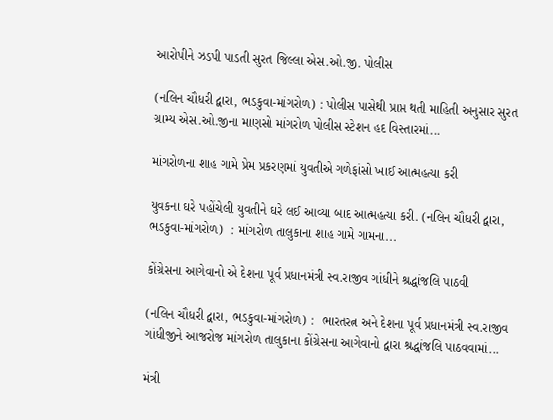આરોપીને ઝડપી પાડતી સુરત જિલ્લા એસ.ઓ.જી. પોલીસ

(નલિન ચૌધરી દ્વારા, ભડકુવા-માંગરોળ) : પોલીસ પાસેથી પ્રાપ્ત થતી માહિતી અનુસાર સુરત ગ્રામ્ય એસ.ઓ.જીના માણસો માંગરોળ પોલીસ સ્ટેશન હદ વિસ્તારમાં...

માંગરોળના શાહ ગામે પ્રેમ પ્રકરણમાં યુવતીએ ગળેફાંસો ખાઈ આત્મહત્યા કરી

યુવકના ઘરે પહોંચેલી યુવતીને ઘરે લઈ આવ્યા બાદ આત્મહત્યા કરી. (નલિન ચૌધરી દ્વારા, ભડકુવા-માંગરોળ)  : માંગરોળ તાલુકાના શાહ ગામે ગામના...

કોંગ્રેસના આગેવાનો એ દેશના પૂર્વ પ્રધાનમંત્રી સ્વ.રાજીવ ગાંધીને શ્રદ્ધાંજલિ પાઠવી

(નલિન ચૌધરી દ્વારા, ભડકુવા-માંગરોળ) :  ભારતરત્ન અને દેશના પૂર્વ પ્રધાનમંત્રી સ્વ.રાજીવ ગાંધીજીને આજરોજ માંગરોળ તાલુકાના કોંગ્રેસના આગેવાનો દ્વારા શ્રદ્ધાંજલિ પાઠવવામાં...

મંત્રી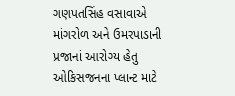ગણપતસિંહ વસાવાએ માંગરોળ અને ઉમરપાડાની પ્રજાનાં આરોગ્ય હેતુ ઓકિસજનના પ્લાન્ટ માટે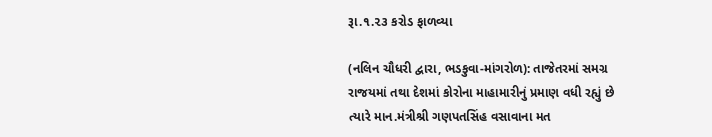રૂા.૧.૨૩ કરોડ ફાળવ્યા

(નલિન ચૌધરી દ્વારા, ભડકુવા-માંગરોળ): તાજેતરમાં સમગ્ર રાજયમાં તથા દેશમાં કોરોના માહામારીનું પ્રમાણ વધી રહ્યું છે ત્યારે માન.મંત્રીશ્રી ગણપતસિંહ વસાવાના મત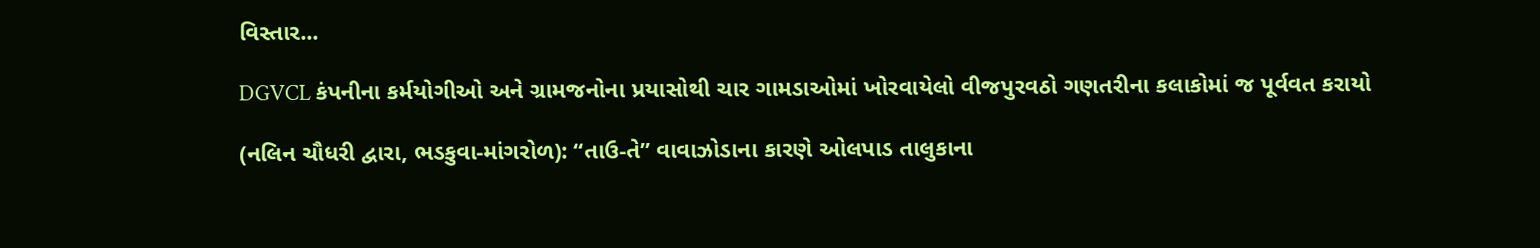વિસ્તાર...

DGVCL કંપનીના કર્મયોગીઓ અને ગ્રામજનોના પ્રયાસોથી ચાર ગામડાઓમાં ખોરવાયેલો વીજપુરવઠો ગણતરીના કલાકોમાં જ પૂર્વવત કરાયો

(નલિન ચૌધરી દ્વારા, ભડકુવા-માંગરોળ): ‘‘તાઉ-તે’’ વાવાઝોડાના કારણે ઓલપાડ તાલુકાના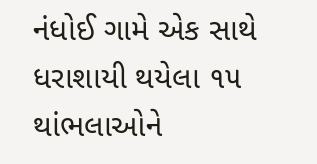નંધોઈ ગામે એક સાથે ધરાશાયી થયેલા ૧૫ થાંભલાઓને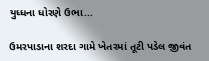યુધ્ધના ધોરણે ઉભા...

ઉમરપાડાના શરદા ગામે ખેતરમાં તૂટી પડેલ જીવંત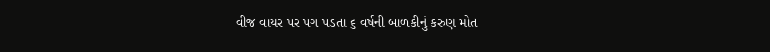વીજ વાયર પર પગ પડતા ૬ વર્ષની બાળકીનું કરુણ મોત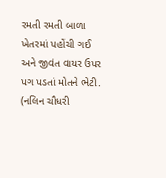રમતી રમતી બાળા ખેતરમાં પહોંચી ગઈ અને જીવંત વાયર ઉપર પગ પડતાં મોતને ભેટી. (નલિન ચૌધરી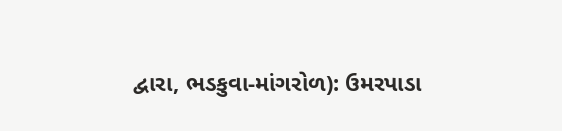દ્વારા, ભડકુવા-માંગરોળ): ઉમરપાડા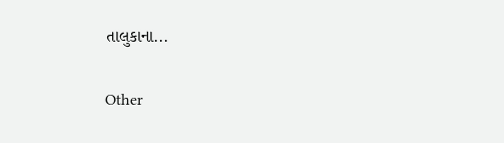તાલુકાના...

Other